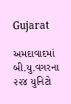Gujarat

અમદાવાદમાં બી.યુ.વગરના ૨૨૪ યુનિટો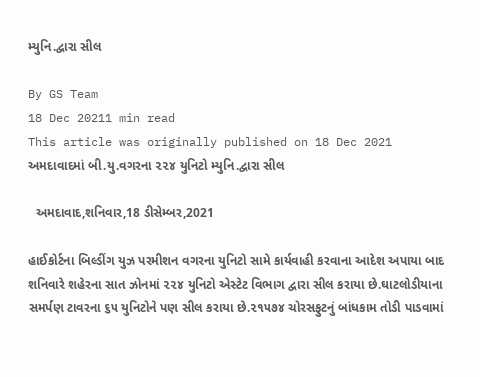મ્યુનિ.દ્વારા સીલ

By GS Team
18 Dec 20211 min read
This article was originally published on 18 Dec 2021
અમદાવાદમાં બી.યુ.વગરના ૨૨૪ યુનિટો મ્યુનિ.દ્વારા સીલ

  અમદાવાદ,શનિવાર,18 ડીસેમ્બર,2021

હાઈકોર્ટના બિલ્ડીંગ યુઝ પરમીશન વગરના યુનિટો સામે કાર્યવાહી કરવાના આદેશ અપાયા બાદ શનિવારે શહેરના સાત ઝોનમાં ૨૨૪ યુનિટો એસ્ટેટ વિભાગ દ્વારા સીલ કરાયા છે.ઘાટલોડીયાના સમર્પણ ટાવરના ૬૫ યુનિટોને પણ સીલ કરાયા છે.૨૧૫૭૪ ચોરસફુટનું બાંધકામ તોડી પાડવામાં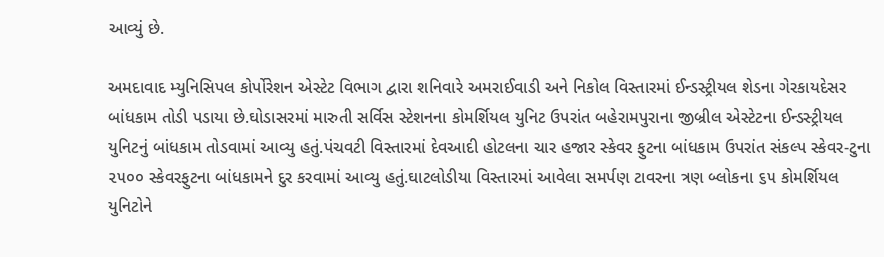આવ્યું છે.

અમદાવાદ મ્યુનિસિપલ કોર્પોરેશન એસ્ટેટ વિભાગ દ્વારા શનિવારે અમરાઈવાડી અને નિકોલ વિસ્તારમાં ઈન્ડસ્ટ્રીયલ શેડના ગેરકાયદેસર બાંધકામ તોડી પડાયા છે.ઘોડાસરમાં મારુતી સર્વિસ સ્ટેશનના કોમર્શિયલ યુનિટ ઉપરાંત બહેરામપુરાના જીબ્રીલ એસ્ટેટના ઈન્ડસ્ટ્રીયલ યુનિટનું બાંધકામ તોડવામાં આવ્યુ હતું.પંચવટી વિસ્તારમાં દેવઆદી હોટલના ચાર હજાર સ્કેવર ફુટના બાંધકામ ઉપરાંત સંકલ્પ સ્કેવર-ટુના ૨૫૦૦ સ્કેવરફુટના બાંધકામને દુર કરવામાં આવ્યુ હતું.ઘાટલોડીયા વિસ્તારમાં આવેલા સમર્પણ ટાવરના ત્રણ બ્લોકના ૬૫ કોમર્શિયલ યુનિટોને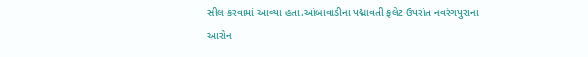સીલ કરવામાં આવ્યા હતા.આંબાવાડીના પદ્માવતી ફલેટ ઉપરાંત નવરંગપુરાના આરોન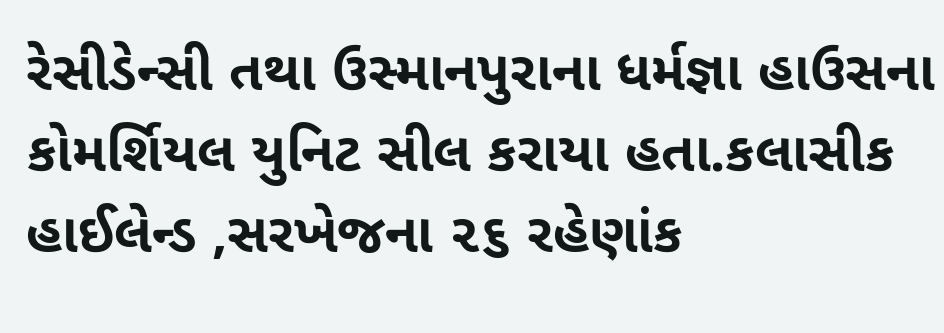રેસીડેન્સી તથા ઉસ્માનપુરાના ધર્મજ્ઞા હાઉસના કોમર્શિયલ યુનિટ સીલ કરાયા હતા.કલાસીક હાઈલેન્ડ ,સરખેજના ૨૬ રહેણાંક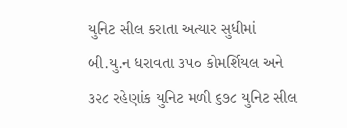યુનિટ સીલ કરાતા અત્યાર સુધીમાં બી.યુ.ન ધરાવતા ૩૫૦ કોમર્શિયલ અને ૩૨૮ રહેણાંક યુનિટ મળી ૬૭૮ યુનિટ સીલ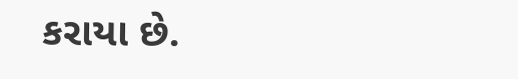કરાયા છે.